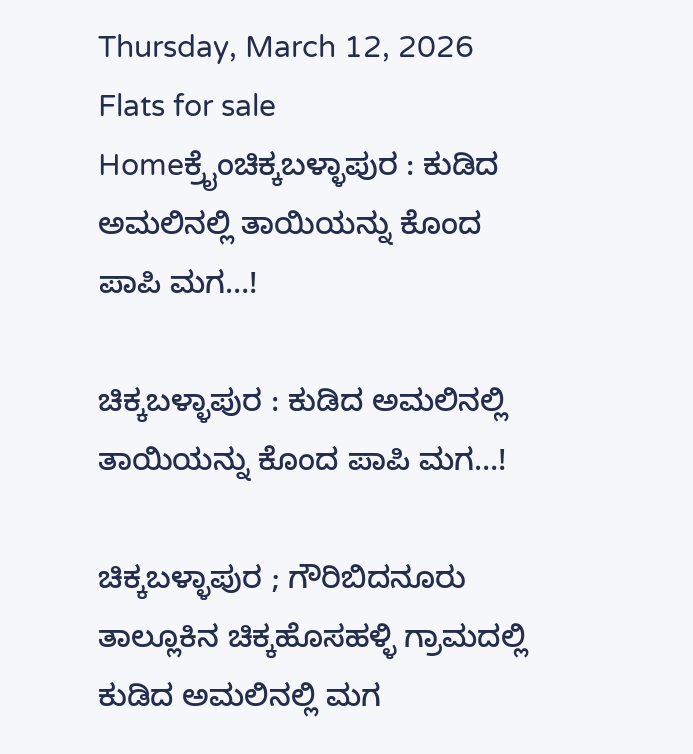Thursday, March 12, 2026
Flats for sale
Homeಕ್ರೈಂಚಿಕ್ಕಬಳ್ಳಾಪುರ : ಕುಡಿದ ಅಮಲಿನಲ್ಲಿ ತಾಯಿಯನ್ನು ಕೊಂದ ಪಾಪಿ ಮಗ…!

ಚಿಕ್ಕಬಳ್ಳಾಪುರ : ಕುಡಿದ ಅಮಲಿನಲ್ಲಿ ತಾಯಿಯನ್ನು ಕೊಂದ ಪಾಪಿ ಮಗ…!

ಚಿಕ್ಕಬಳ್ಳಾಪುರ ; ಗೌರಿಬಿದನೂರು ತಾಲ್ಲೂಕಿನ ಚಿಕ್ಕಹೊಸಹಳ್ಳಿ ಗ್ರಾಮದಲ್ಲಿ ಕುಡಿದ ಅಮಲಿನಲ್ಲಿ ಮಗ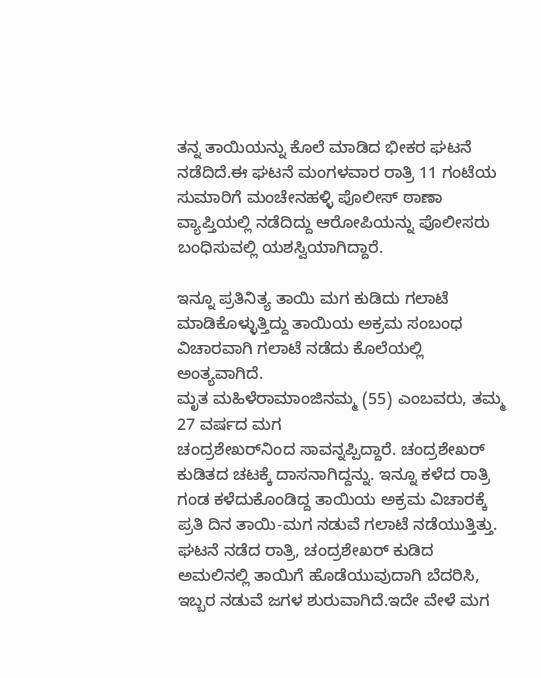ತನ್ನ ತಾಯಿಯನ್ನು ಕೊಲೆ ಮಾಡಿದ ಭೀಕರ ಘಟನೆ ನಡೆದಿದೆ.ಈ ಘಟನೆ ಮಂಗಳವಾರ ರಾತ್ರಿ 11 ಗಂಟೆಯ ಸುಮಾರಿಗೆ ಮಂಚೇನಹಳ್ಳಿ ಪೊಲೀಸ್ ಠಾಣಾ ವ್ಯಾಪ್ತಿಯಲ್ಲಿ ನಡೆದಿದ್ದು ಆರೋಪಿಯನ್ನು ಪೊಲೀಸರು ಬಂಧಿಸುವಲ್ಲಿ ಯಶಸ್ವಿಯಾಗಿದ್ದಾರೆ.

ಇನ್ನೂ ಪ್ರತಿನಿತ್ಯ ತಾಯಿ ಮಗ ಕುಡಿದು ಗಲಾಟೆ ಮಾಡಿಕೊಳ್ಳುತ್ತಿದ್ದು ತಾಯಿಯ ಅಕ್ರಮ ಸಂಬಂಧ ವಿಚಾರವಾಗಿ ಗಲಾಟೆ ನಡೆದು ಕೊಲೆಯಲ್ಲಿ ಅಂತ್ಯವಾಗಿದೆ.
ಮೃತ ಮಹಿಳೆರಾಮಾಂಜಿನಮ್ಮ (55) ಎಂಬವರು, ತಮ್ಮ 27 ವರ್ಷದ ಮಗ
ಚಂದ್ರಶೇಖರ್‌ನಿಂದ ಸಾವನ್ನಪ್ಪಿದ್ದಾರೆ. ಚಂದ್ರಶೇಖ‌ರ್ ಕುಡಿತದ ಚಟಕ್ಕೆ ದಾಸನಾಗಿದ್ದನ್ನು. ಇನ್ನೂ ಕಳೆದ ರಾತ್ರಿ ಗಂಡ ಕಳೆದುಕೊಂಡಿದ್ದ ತಾಯಿಯ ಅಕ್ರಮ ವಿಚಾರಕ್ಕೆ ಪ್ರತಿ ದಿನ ತಾಯಿ-ಮಗ ನಡುವೆ ಗಲಾಟೆ ನಡೆಯುತ್ತಿತ್ತು. ಘಟನೆ ನಡೆದ ರಾತ್ರಿ, ಚಂದ್ರಶೇಖ‌ರ್ ಕುಡಿದ ಅಮಲಿನಲ್ಲಿ ತಾಯಿಗೆ ಹೊಡೆಯುವುದಾಗಿ ಬೆದರಿಸಿ, ಇಬ್ಬರ ನಡುವೆ ಜಗಳ ಶುರುವಾಗಿದೆ.ಇದೇ ವೇಳೆ ಮಗ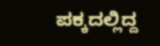ಪಕ್ಕದಲ್ಲಿದ್ದ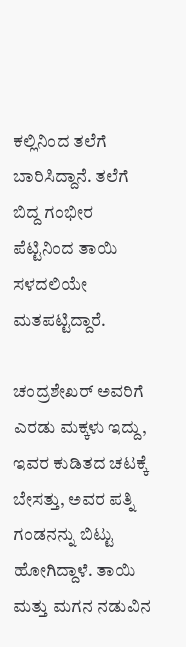ಕಲ್ಲಿನಿಂದ ತಲೆಗೆ ಬಾರಿಸಿದ್ದಾನೆ. ತಲೆಗೆ ಬಿದ್ದ ಗಂಭೀರ ಪೆಟ್ಟಿನಿಂದ ತಾಯಿ ಸಳದಲಿಯೇ ಮತಪಟ್ಟಿದ್ದಾರೆ.

ಚಂದ್ರಶೇಖ‌ರ್ ಅವರಿಗೆ ಎರಡು ಮಕ್ಕಳು ಇದ್ದು, ಇವರ ಕುಡಿತದ ಚಟಕ್ಕೆ ಬೇಸತ್ತು, ಅವರ ಪತ್ನಿ ಗಂಡನನ್ನು ಬಿಟ್ಟು ಹೋಗಿದ್ದಾಳೆ. ತಾಯಿ ಮತ್ತು ಮಗನ ನಡುವಿನ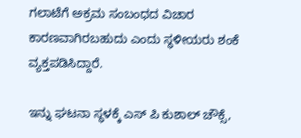ಗಲಾಟೆಗೆ ಅಕ್ರಮ ಸಂಬಂಧದ ವಿಚಾರ ಕಾರಣವಾಗಿರಬಹುದು ಎಂದು ಸ್ಥಳೀಯರು ಶಂಕೆ ವ್ಯಕ್ತಪಡಿಸಿದ್ದಾರೆ.

ಇನ್ನು ಘಟನಾ ಸ್ಥಳಕ್ಕೆ ಎಸ್ ಪಿ ಕುಶಾಲ್ ಚೌಕ್ಸೆ,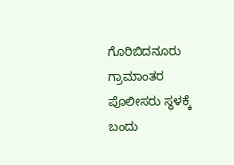ಗೊರಿಬಿದನೂರು ಗ್ರಾಮಾಂತರ ಪೊಲೀಸರು ಸ್ಥಳಕ್ಕೆ ಬಂದು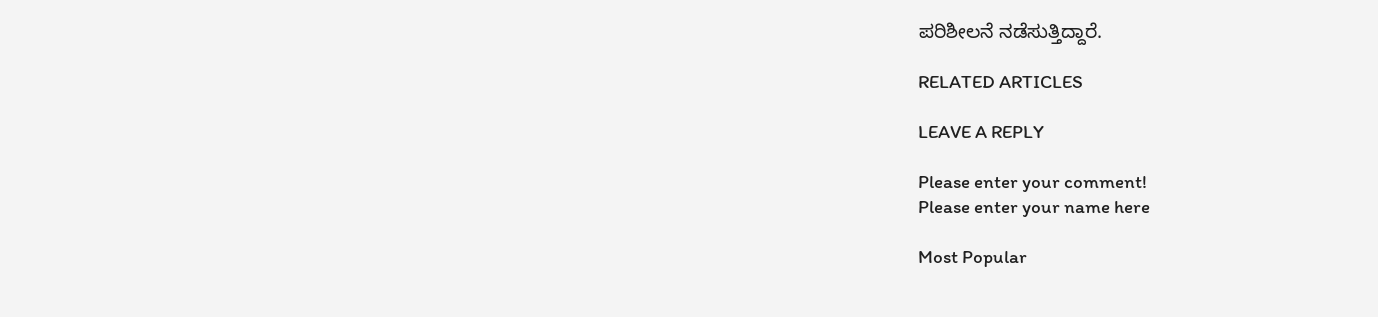ಪರಿಶೀಲನೆ ನಡೆಸುತ್ತಿದ್ದಾರೆ.

RELATED ARTICLES

LEAVE A REPLY

Please enter your comment!
Please enter your name here

Most Popular